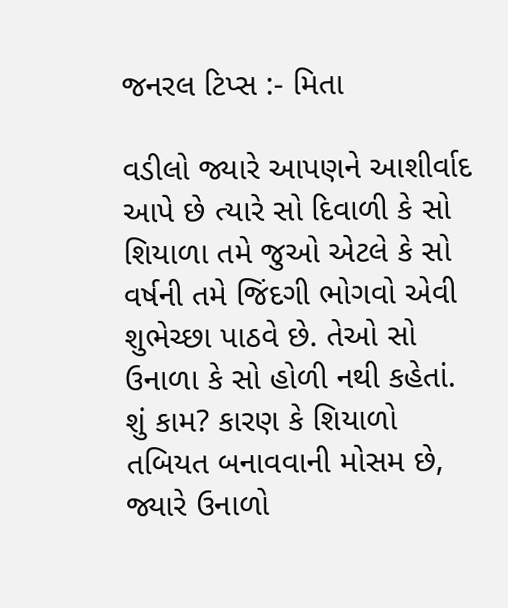જનરલ ટિપ્સ :- મિતા

વડીલો જ્યારે આપણને આશીર્વાદ આપે છે ત્યારે સો દિવાળી કે સો શિયાળા તમે જુઓ એટલે કે સો વર્ષની તમે જિંદગી ભોગવો એવી શુભેચ્છા પાઠવે છે. તેઓ સો ઉનાળા કે સો હોળી નથી કહેતાં. શું કામ? કારણ કે શિયાળો તબિયત બનાવવાની મોસમ છે, જ્યારે ઉનાળો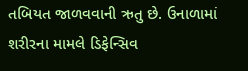તબિયત જાળવવાની ઋતુ છે. ઉનાળામાં શરીરના મામલે ડિફેન્સિવ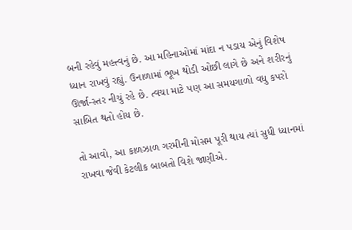બની રહેવું મહત્ત્વનું છે. આ મહિનાઓમાં માંદા ન પડાય એનું વિશેષ ધ્યાન રાખવું રહ્યું. ઉનાળામાં ભૂખ થોડી ઓછી લાગે છે અને શરીરનું ઊર્જા-સ્તર નીચું રહે છે. ત્વચા માટે પણ આ સમયગાળો વધુ કપરો સાબિત થતો હોય છે.

તો આવો, આ કાળઝાળ ગરમીની મોસમ પૂરી થાય ત્યાં સુધી ધ્યાનમાં રાખવા જેવી કેટલીક બાબતો વિશે જાણીએ.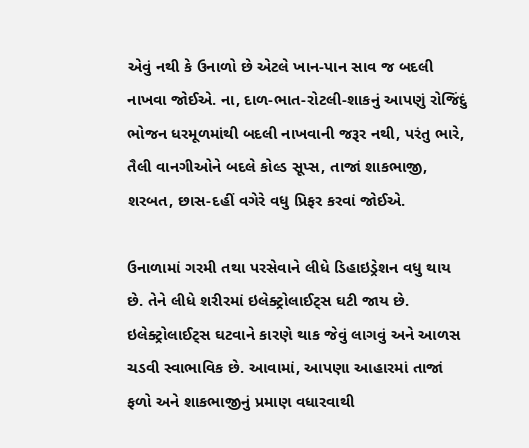એવું નથી કે ઉનાળો છે એટલે ખાન-પાન સાવ જ બદલી નાખવા જોઈએ. ના, દાળ-ભાત-રોટલી-શાકનું આપણું રોજિંદું ભોજન ધરમૂળમાંથી બદલી નાખવાની જરૂર નથી, પરંતુ ભારે, તૈલી વાનગીઓને બદલે કોલ્ડ સૂપ્સ, તાજાં શાકભાજી, શરબત, છાસ-દહીં વગેરે વધુ પ્રિફર કરવાં જોઈએ.

ઉનાળામાં ગરમી તથા પરસેવાને લીધે ડિહાઇડ્રેશન વધુ થાય છે. તેને લીધે શરીરમાં ઇલેક્ટ્રોલાઈટ્સ ઘટી જાય છે. ઇલેક્ટ્રોલાઈટ્સ ઘટવાને કારણે થાક જેવું લાગવું અને આળસ ચડવી સ્વાભાવિક છે. આવામાં, આપણા આહારમાં તાજાં ફળો અને શાકભાજીનું પ્રમાણ વધારવાથી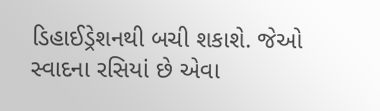ડિહાઈડ્રેશનથી બચી શકાશે. જેઓ સ્વાદના રસિયાં છે એવા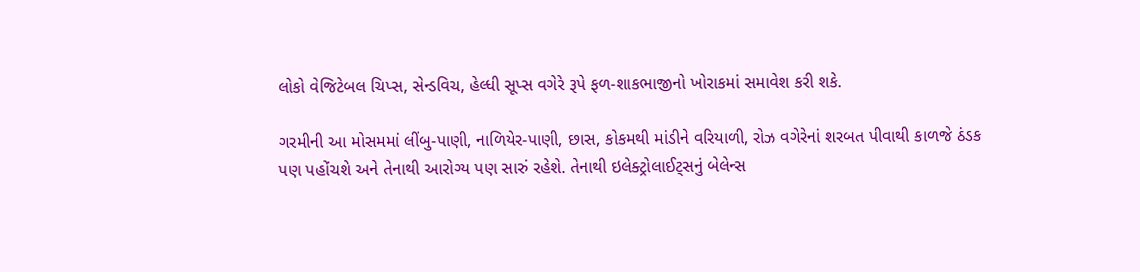લોકો વેજિટેબલ ચિપ્સ, સેન્ડવિચ, હેલ્ધી સૂપ્સ વગેરે રૂપે ફળ-શાકભાજીનો ખોરાકમાં સમાવેશ કરી શકે.

ગરમીની આ મોસમમાં લીંબુ-પાણી, નાળિયેર-પાણી, છાસ, કોકમથી માંડીને વરિયાળી, રોઝ વગેરેનાં શરબત પીવાથી કાળજે ઠંડક પણ પહોંચશે અને તેનાથી આરોગ્ય પણ સારું રહેશે. તેનાથી ઇલેક્ટ્રોલાઈટ્સનું બેલેન્સ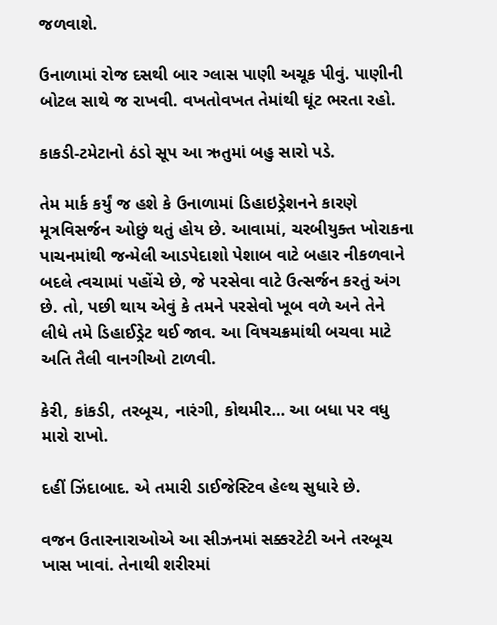જળવાશે.

ઉનાળામાં રોજ દસથી બાર ગ્લાસ પાણી અચૂક પીવું. પાણીની બોટલ સાથે જ રાખવી. વખતોવખત તેમાંથી ઘૂંટ ભરતા રહો.

કાકડી-ટમેટાનો ઠંડો સૂપ આ ઋતુમાં બહુ સારો પડે.

તેમ માર્ક કર્યું જ હશે કે ઉનાળામાં ડિહાઇડ્રેશનને કારણે મૂત્રવિસર્જન ઓછું થતું હોય છે. આવામાં, ચરબીયુક્ત ખોરાકના પાચનમાંથી જન્મેલી આડપેદાશો પેશાબ વાટે બહાર નીકળવાને બદલે ત્વચામાં પહોંચે છે, જે પરસેવા વાટે ઉત્સર્જન કરતું અંગ છે. તો, પછી થાય એવું કે તમને પરસેવો ખૂબ વળે અને તેને લીધે તમે ડિહાઈડ્રેટ થઈ જાવ. આ વિષચક્રમાંથી બચવા માટે અતિ તૈલી વાનગીઓ ટાળવી.

કેરી, કાંકડી, તરબૂચ, નારંગી, કોથમીર… આ બધા પર વધુ મારો રાખો.

દહીં ઝિંદાબાદ. એ તમારી ડાઈજેસ્ટિવ હેલ્થ સુધારે છે.

વજન ઉતારનારાઓએ આ સીઝનમાં સક્કરટેટી અને તરબૂચ ખાસ ખાવાં. તેનાથી શરીરમાં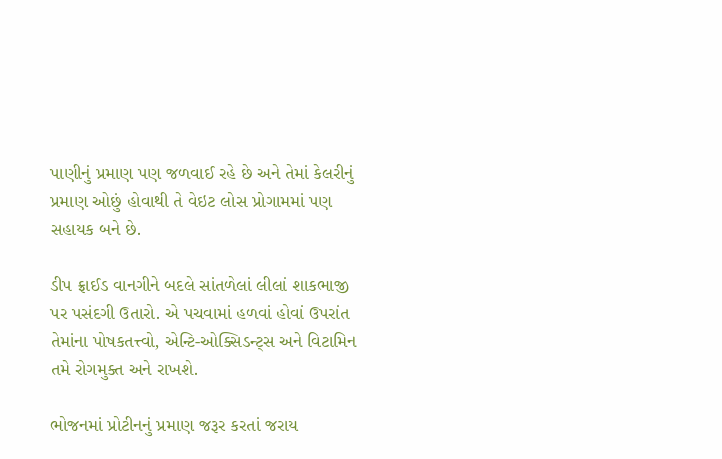પાણીનું પ્રમાણ પણ જળવાઈ રહે છે અને તેમાં કેલરીનું પ્રમાણ ઓછું હોવાથી તે વેઇટ લોસ પ્રોગામમાં પણ સહાયક બને છે.

ડીપ ફ્રાઈડ વાનગીને બદલે સાંતળેલાં લીલાં શાકભાજી પર પસંદગી ઉતારો. એ પચવામાં હળવાં હોવાં ઉપરાંત તેમાંના પોષકતત્ત્વો, એન્ટિ-ઓક્સિડન્ટ્સ અને વિટામિન તમે રોગમુક્ત અને રાખશે.

ભોજનમાં પ્રોટીનનું પ્રમાણ જરૂર કરતાં જરાય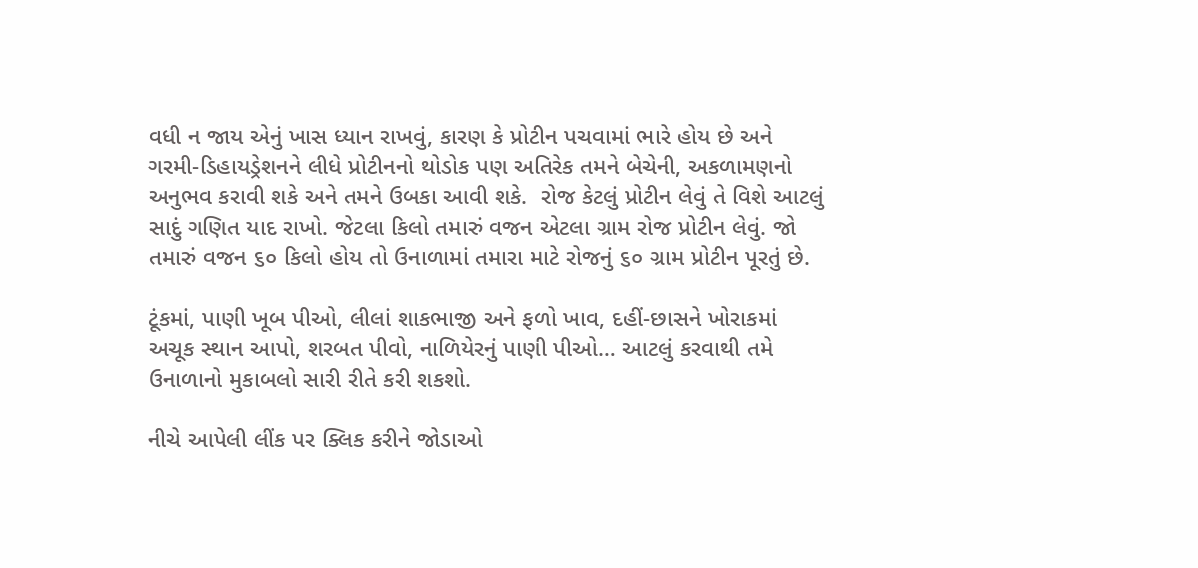વધી ન જાય એનું ખાસ ધ્યાન રાખવું, કારણ કે પ્રોટીન પચવામાં ભારે હોય છે અને ગરમી-ડિહાયડ્રેશનને લીધે પ્રોટીનનો થોડોક પણ અતિરેક તમને બેચેની, અકળામણનો અનુભવ કરાવી શકે અને તમને ઉબકા આવી શકે.  રોજ કેટલું પ્રોટીન લેવું તે વિશે આટલું સાદું ગણિત યાદ રાખો. જેટલા કિલો તમારું વજન એટલા ગ્રામ રોજ પ્રોટીન લેવું. જો તમારું વજન ૬૦ કિલો હોય તો ઉનાળામાં તમારા માટે રોજનું ૬૦ ગ્રામ પ્રોટીન પૂરતું છે.

ટૂંકમાં, પાણી ખૂબ પીઓ, લીલાં શાકભાજી અને ફળો ખાવ, દહીં-છાસને ખોરાકમાં અચૂક સ્થાન આપો, શરબત પીવો, નાળિયેરનું પાણી પીઓ… આટલું કરવાથી તમે ઉનાળાનો મુકાબલો સારી રીતે કરી શકશો.

નીચે આપેલી લીંક પર ક્લિક કરીને જોડાઓ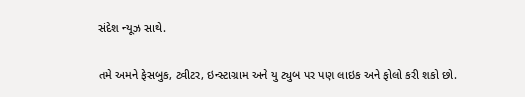સંદેશ ન્યૂઝ સાથે.

તમે અમને ફેસબુક, ટ્વીટર, ઇન્સ્ટાગ્રામ અને યુ ટ્યુબ પર પણ લાઇક અને ફોલો કરી શકો છો.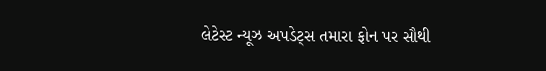લેટેસ્ટ ન્યૂઝ અપડેટ્સ તમારા ફોન પર સૌથી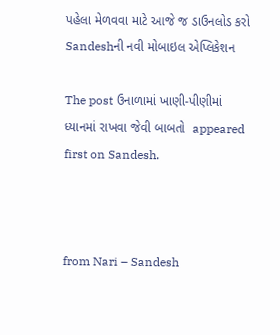પહેલા મેળવવા માટે આજે જ ડાઉનલોડ કરો Sandeshની નવી મોબાઇલ એપ્લિકેશન

The post ઉનાળામાં ખાણી-પીણીમાં ધ્યાનમાં રાખવા જેવી બાબતો  appeared first on Sandesh.



from Nari – Sandesh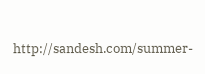http://sandesh.com/summer-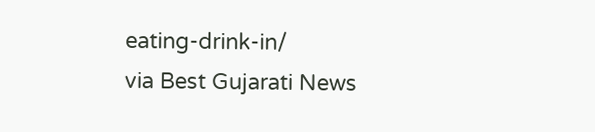eating-drink-in/
via Best Gujarati News